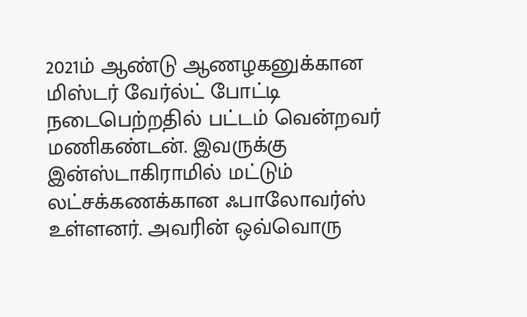2021ம் ஆண்டு ஆணழகனுக்கான மிஸ்டர் வேர்ல்ட் போட்டி நடைபெற்றதில் பட்டம் வென்றவர் மணிகண்டன். இவருக்கு இன்ஸ்டாகிராமில் மட்டும் லட்சக்கணக்கான ஃபாலோவர்ஸ் உள்ளனர். அவரின் ஒவ்வொரு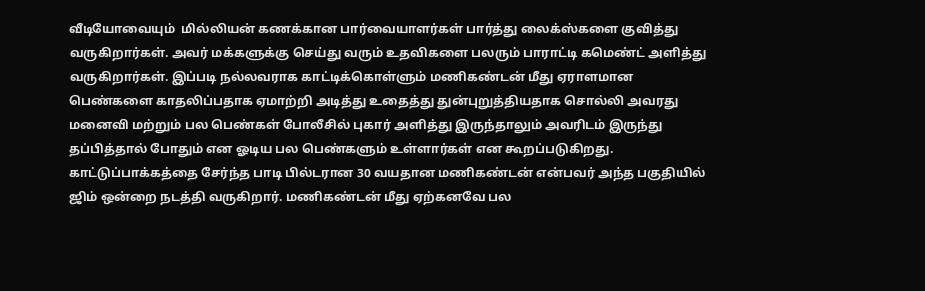வீடியோவையும்  மில்லியன் கணக்கான பார்வையாளர்கள் பார்த்து லைக்ஸ்களை குவித்து வருகிறார்கள். அவர் மக்களுக்கு செய்து வரும் உதவிகளை பலரும் பாராட்டி கமெண்ட் அளித்து வருகிறார்கள். இப்படி நல்லவராக காட்டிக்கொள்ளும் மணிகண்டன் மீது ஏராளமான பெண்களை காதலிப்பதாக ஏமாற்றி அடித்து உதைத்து துன்புறுத்தியதாக சொல்லி அவரது மனைவி மற்றும் பல பெண்கள் போலீசில் புகார் அளித்து இருந்தாலும் அவரிடம் இருந்து தப்பித்தால் போதும் என ஓடிய பல பெண்களும் உள்ளார்கள் என கூறப்படுகிறது.
காட்டுப்பாக்கத்தை சேர்ந்த பாடி பில்டரான 30 வயதான மணிகண்டன் என்பவர் அந்த பகுதியில் ஜிம் ஒன்றை நடத்தி வருகிறார். மணிகண்டன் மீது ஏற்கனவே பல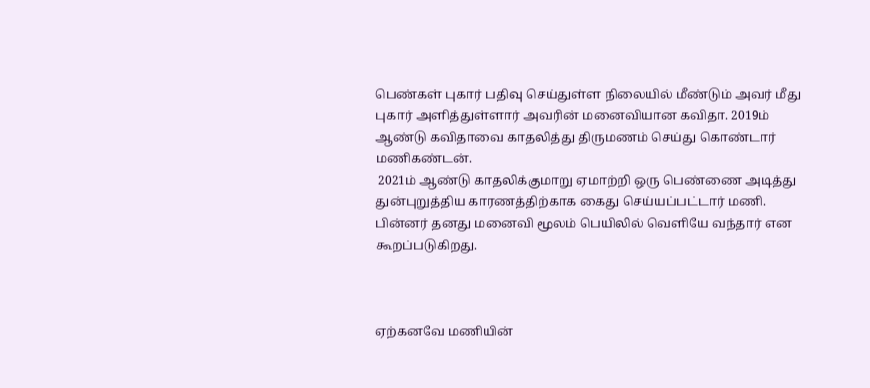பெண்கள் புகார் பதிவு செய்துள்ள நிலையில் மீண்டும் அவர் மீது புகார் அளித்துள்ளார் அவரின் மனைவியான கவிதா. 2019ம் ஆண்டு கவிதாவை காதலித்து திருமணம் செய்து கொண்டார் மணிகண்டன்.
 2021ம் ஆண்டு காதலிக்குமாறு ஏமாற்றி ஒரு பெண்ணை அடித்து துன்புறுத்திய காரணத்திற்காக கைது செய்யப்பட்டார் மணி. பின்னர் தனது மனைவி மூலம் பெயிலில் வெளியே வந்தார் என கூறப்படுகிறது.



ஏற்கனவே மணியின்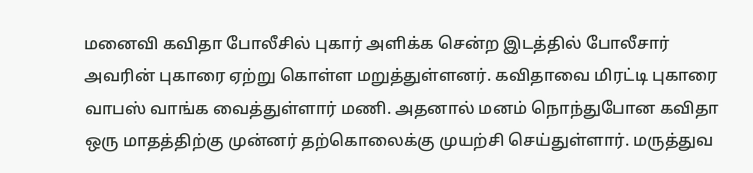மனைவி கவிதா போலீசில் புகார் அளிக்க சென்ற இடத்தில் போலீசார் அவரின் புகாரை ஏற்று கொள்ள மறுத்துள்ளனர். கவிதாவை மிரட்டி புகாரை வாபஸ் வாங்க வைத்துள்ளார் மணி. அதனால் மனம் நொந்துபோன கவிதா ஒரு மாதத்திற்கு முன்னர் தற்கொலைக்கு முயற்சி செய்துள்ளார். மருத்துவ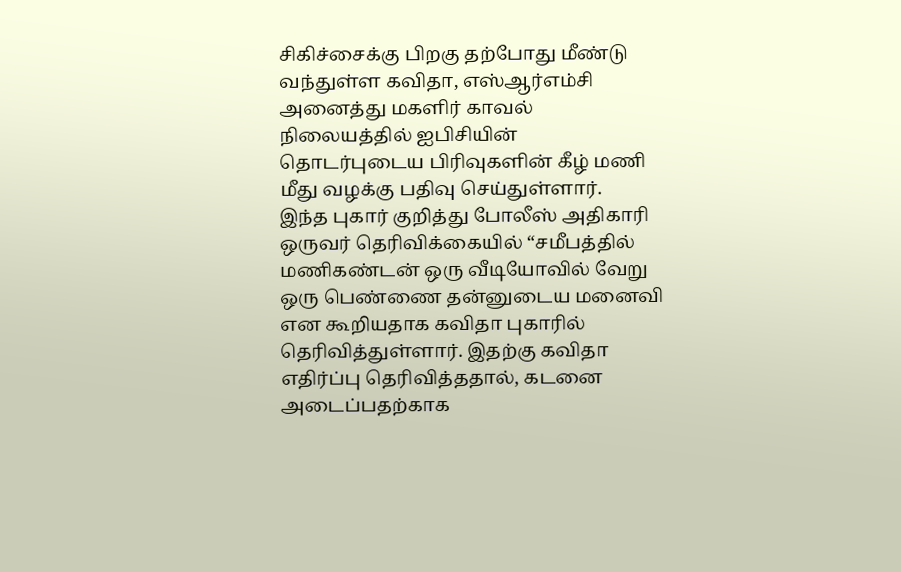சிகிச்சைக்கு பிறகு தற்போது மீண்டு வந்துள்ள கவிதா, எஸ்ஆர்எம்சி அனைத்து மகளிர் காவல் நிலையத்தில் ஐபிசியின் தொடர்புடைய பிரிவுகளின் கீழ் மணி மீது வழக்கு பதிவு செய்துள்ளார்.
இந்த புகார் குறித்து போலீஸ் அதிகாரி ஒருவர் தெரிவிக்கையில் “சமீபத்தில் மணிகண்டன் ஒரு வீடியோவில் வேறு ஒரு பெண்ணை தன்னுடைய மனைவி என கூறியதாக கவிதா புகாரில் தெரிவித்துள்ளார். இதற்கு கவிதா எதிர்ப்பு தெரிவித்ததால், கடனை அடைப்பதற்காக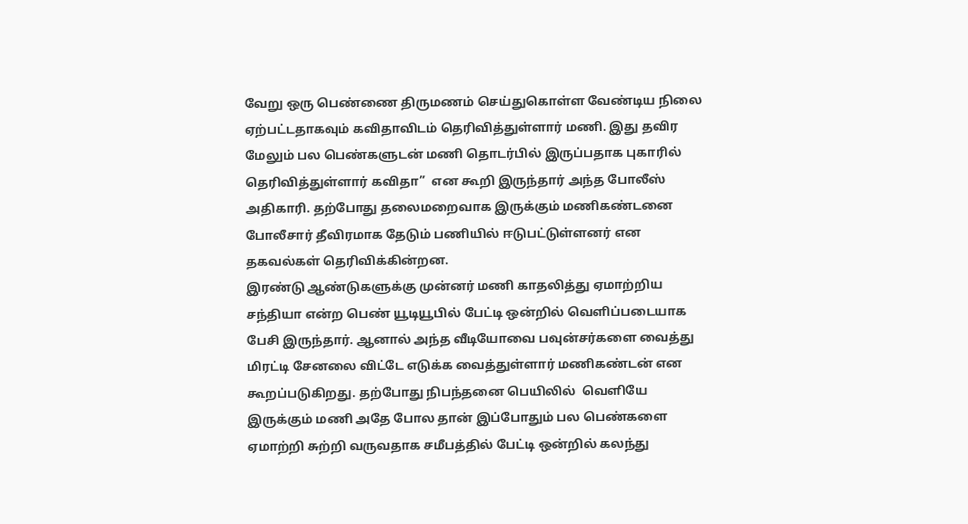வேறு ஒரு பெண்ணை திருமணம் செய்துகொள்ள வேண்டிய நிலை ஏற்பட்டதாகவும் கவிதாவிடம் தெரிவித்துள்ளார் மணி. இது தவிர மேலும் பல பெண்களுடன் மணி தொடர்பில் இருப்பதாக புகாரில் தெரிவித்துள்ளார் கவிதா”  என கூறி இருந்தார் அந்த போலீஸ் அதிகாரி. தற்போது தலைமறைவாக இருக்கும் மணிகண்டனை போலீசார் தீவிரமாக தேடும் பணியில் ஈடுபட்டுள்ளனர் என தகவல்கள் தெரிவிக்கின்றன.
இரண்டு ஆண்டுகளுக்கு முன்னர் மணி காதலித்து ஏமாற்றிய சந்தியா என்ற பெண் யூடியூபில் பேட்டி ஒன்றில் வெளிப்படையாக பேசி இருந்தார். ஆனால் அந்த வீடியோவை பவுன்சர்களை வைத்து மிரட்டி சேனலை விட்டே எடுக்க வைத்துள்ளார் மணிகண்டன் என கூறப்படுகிறது. தற்போது நிபந்தனை பெயிலில்  வெளியே இருக்கும் மணி அதே போல தான் இப்போதும் பல பெண்களை ஏமாற்றி சுற்றி வருவதாக சமீபத்தில் பேட்டி ஒன்றில் கலந்து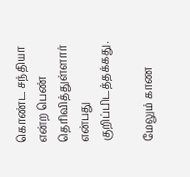கொண்ட சந்தியா என்ற பெண் தெரிவித்துள்ளார் என்பது குறிப்பிடத்தக்கது.

மேலும் காண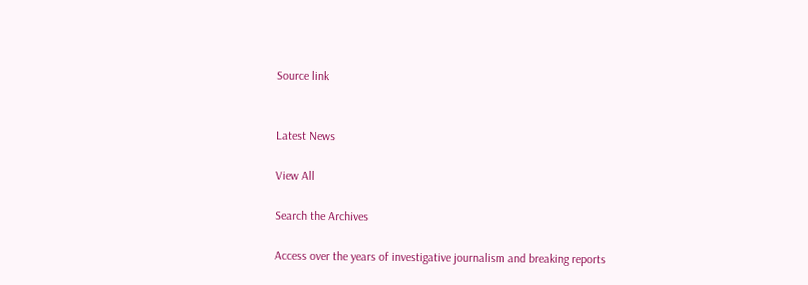Source link


Latest News

View All

Search the Archives

Access over the years of investigative journalism and breaking reports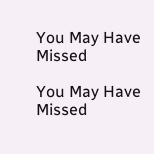You May Have Missed

You May Have Missed